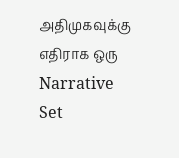அதிமுகவுக்கு எதிராக ஒரு Narrative Set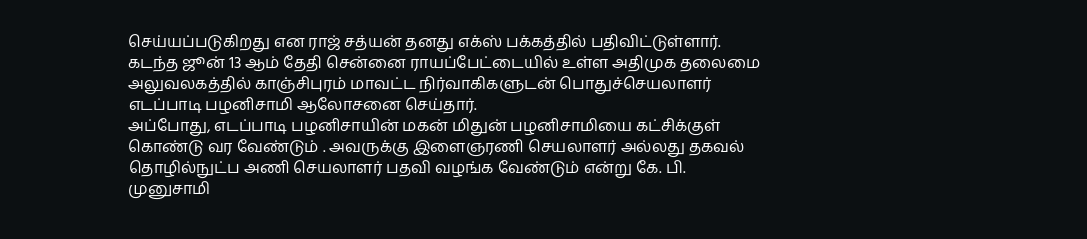செய்யப்படுகிறது என ராஜ் சத்யன் தனது எக்ஸ் பக்கத்தில் பதிவிட்டுள்ளார்.
கடந்த ஜூன் 13 ஆம் தேதி சென்னை ராயப்பேட்டையில் உள்ள அதிமுக தலைமை அலுவலகத்தில் காஞ்சிபுரம் மாவட்ட நிர்வாகிகளுடன் பொதுச்செயலாளர் எடப்பாடி பழனிசாமி ஆலோசனை செய்தார்.
அப்போது, எடப்பாடி பழனிசாயின் மகன் மிதுன் பழனிசாமியை கட்சிக்குள் கொண்டு வர வேண்டும் . அவருக்கு இளைஞரணி செயலாளர் அல்லது தகவல் தொழில்நுட்ப அணி செயலாளர் பதவி வழங்க வேண்டும் என்று கே. பி. முனுசாமி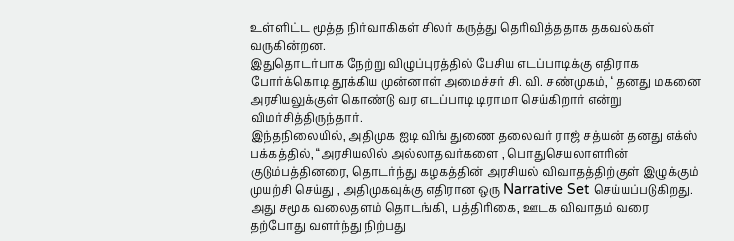உள்ளிட்ட மூத்த நிர்வாகிகள் சிலர் கருத்து தெரிவித்ததாக தகவல்கள் வருகின்றன.
இதுதொடர்பாக நேற்று விழுப்புரத்தில் பேசிய எடப்பாடிக்கு எதிராக போர்க்கொடி தூக்கிய முன்னாள் அமைச்சர் சி. வி. சண்முகம், ‘ தனது மகனை அரசியலுக்குள் கொண்டு வர எடப்பாடி டிராமா செய்கிறார் என்று விமர்சித்திருந்தார்.
இந்தநிலையில், அதிமுக ஐடி விங் துணை தலைவர் ராஜ் சத்யன் தனது எக்ஸ் பக்கத்தில், “அரசியலில் அல்லாதவர்களை , பொதுசெயலாளரின் குடும்பத்தினரை, தொடர்ந்து கழகத்தின் அரசியல் விவாதத்திற்குள் இழுக்கும் முயற்சி செய்து , அதிமுகவுக்கு எதிரான ஒரு Narrative Set செய்யப்படுகிறது.
அது சமூக வலைதளம் தொடங்கி, பத்திரிகை, ஊடக விவாதம் வரை தற்போது வளர்ந்து நிற்பது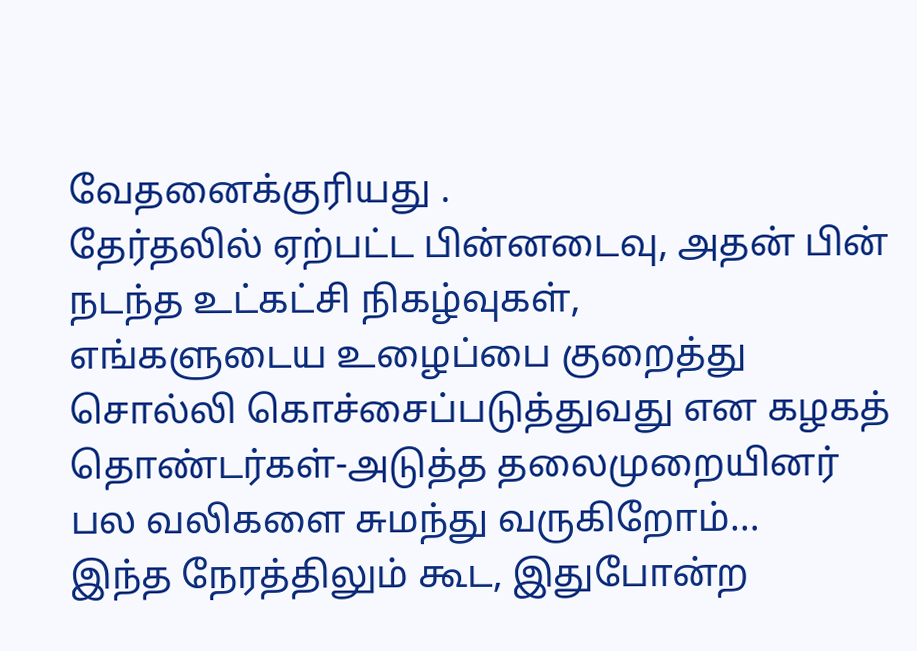வேதனைக்குரியது .
தேர்தலில் ஏற்பட்ட பின்னடைவு, அதன் பின் நடந்த உட்கட்சி நிகழ்வுகள்,
எங்களுடைய உழைப்பை குறைத்து சொல்லி கொச்சைப்படுத்துவது என கழகத் தொண்டர்கள்-அடுத்த தலைமுறையினர் பல வலிகளை சுமந்து வருகிறோம்…
இந்த நேரத்திலும் கூட, இதுபோன்ற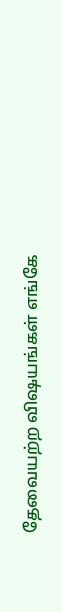தேவையற்ற விஷயங்கள் எங்கே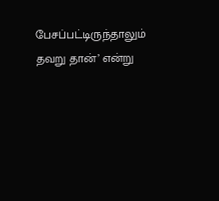பேசப்பட்டிருந்தாலும் தவறு தான்’ என்று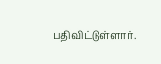பதிவிட்டுள்ளார்.